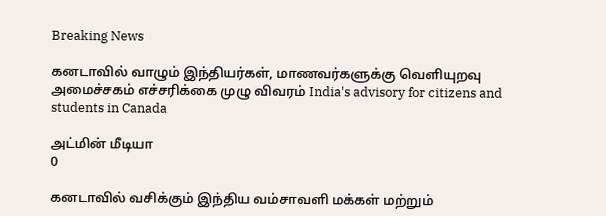Breaking News

கனடாவில் வாழும் இந்தியர்கள், மாணவர்களுக்கு வெளியுறவு அமைச்சகம் எச்சரிக்கை முழு விவரம் India's advisory for citizens and students in Canada

அட்மின் மீடியா
0

கனடாவில் வசிக்கும் இந்திய வம்சாவளி மக்கள் மற்றும்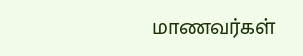மாணவர்கள்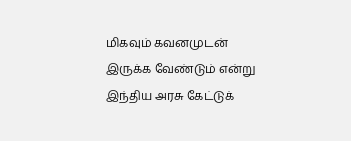மிகவும் கவனமுடன் இருக்க வேண்டும் என்று இந்திய அரசு கேட்டுக்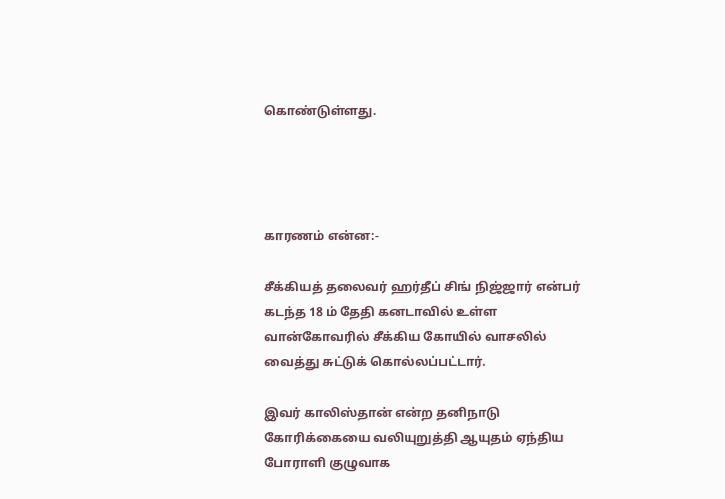கொண்டுள்ளது.




காரணம் என்ன:-

சீக்கியத் தலைவர் ஹர்தீப் சிங் நிஜ்ஜார் என்பர் கடந்த 18 ம் தேதி கனடாவில் உள்ள வான்கோவரில் சீக்கிய கோயில் வாசலில் வைத்து சுட்டுக் கொல்லப்பட்டார்.

இவர் காலிஸ்தான் என்ற தனிநாடு கோரிக்கையை வலியுறுத்தி ஆயுதம் ஏந்திய போராளி குழுவாக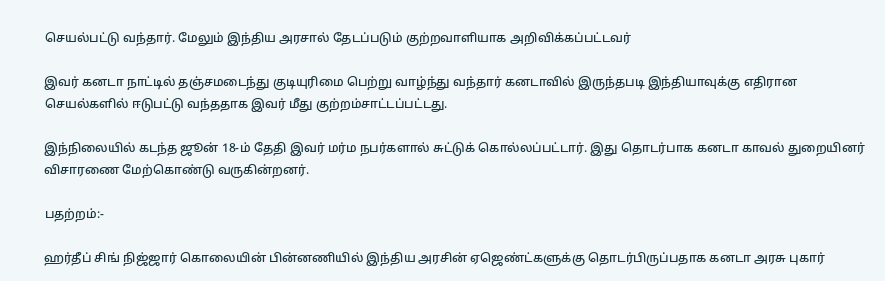செயல்பட்டு வந்தார். மேலும் இந்திய அரசால் தேடப்படும் குற்றவாளியாக அறிவிக்கப்பட்டவர்

இவர் கனடா நாட்டில் தஞ்சமடைந்து குடியுரிமை பெற்று வாழ்ந்து வந்தார் கனடாவில் இருந்தபடி இந்தியாவுக்கு எதிரான செயல்களில் ஈடுபட்டு வந்ததாக இவர் மீது குற்றம்சாட்டப்பட்டது.

இந்நிலையில் கடந்த ஜூன் 18-ம் தேதி இவர் மர்ம நபர்களால் சுட்டுக் கொல்லப்பட்டார். இது தொடர்பாக கனடா காவல் துறையினர் விசாரணை மேற்கொண்டு வருகின்றனர்.

பதற்றம்:-

ஹர்தீப் சிங் நிஜ்ஜார் கொலையின் பின்னணியில் இந்திய அரசின் ஏஜெண்ட்களுக்கு தொடர்பிருப்பதாக கனடா அரசு புகார்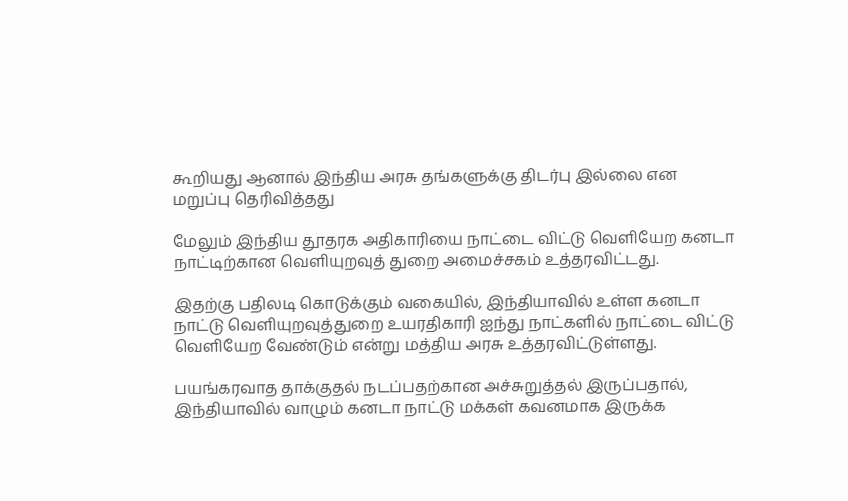கூறியது ஆனால் இந்திய அரசு தங்களுக்கு திடர்பு இல்லை என  மறுப்பு தெரிவித்தது

மேலும் இந்திய தூதரக அதிகாரியை நாட்டை விட்டு வெளியேற கனடா நாட்டிற்கான வெளியுறவுத் துறை அமைச்சகம் உத்தரவிட்டது.

இதற்கு பதிலடி கொடுக்கும் வகையில், இந்தியாவில் உள்ள கனடா நாட்டு வெளியுறவுத்துறை உயரதிகாரி ஐந்து நாட்களில் நாட்டை விட்டு வெளியேற வேண்டும் என்று மத்திய அரசு உத்தரவிட்டுள்ளது.

பயங்கரவாத தாக்குதல் நடப்பதற்கான அச்சுறுத்தல் இருப்பதால், இந்தியாவில் வாழும் கனடா நாட்டு மக்கள் கவனமாக இருக்க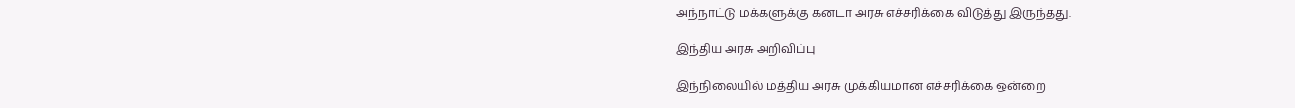அந்நாட்டு மக்களுக்கு கனடா அரசு எச்சரிக்கை விடுத்து இருந்தது.

இந்திய அரசு அறிவிப்பு

இந்நிலையில் மத்திய அரசு முக்கியமான எச்சரிக்கை ஒன்றை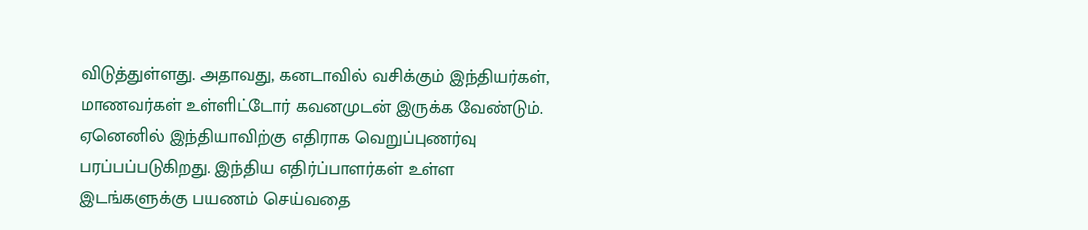விடுத்துள்ளது. அதாவது, கனடாவில் வசிக்கும் இந்தியர்கள், மாணவர்கள் உள்ளிட்டோர் கவனமுடன் இருக்க வேண்டும். ஏனெனில் இந்தியாவிற்கு எதிராக வெறுப்புணர்வு பரப்பப்படுகிறது. இந்திய எதிர்ப்பாளர்கள் உள்ள இடங்களுக்கு பயணம் செய்வதை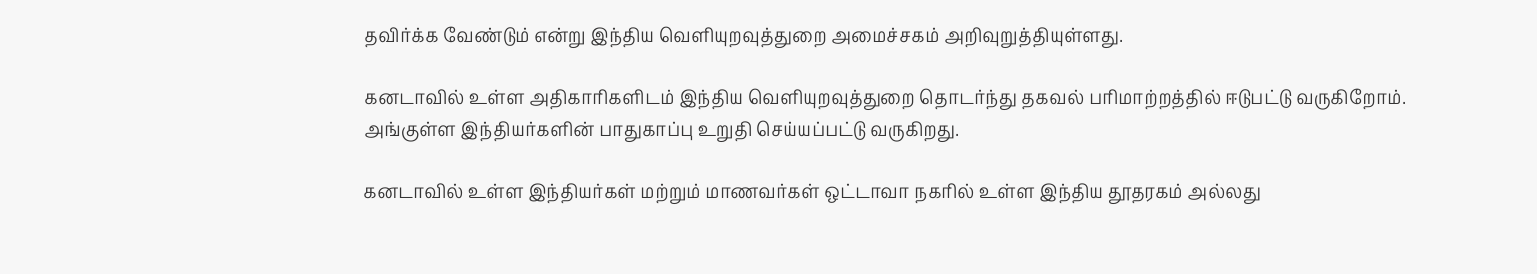தவிர்க்க வேண்டும் என்று இந்திய வெளியுறவுத்துறை அமைச்சகம் அறிவுறுத்தியுள்ளது.

கனடாவில் உள்ள அதிகாரிகளிடம் இந்திய வெளியுறவுத்துறை தொடர்ந்து தகவல் பரிமாற்றத்தில் ஈடுபட்டு வருகிறோம். அங்குள்ள இந்தியர்களின் பாதுகாப்பு உறுதி செய்யப்பட்டு வருகிறது.

கனடாவில் உள்ள இந்தியர்கள் மற்றும் மாணவர்கள் ஒட்டாவா நகரில் உள்ள இந்திய தூதரகம் அல்லது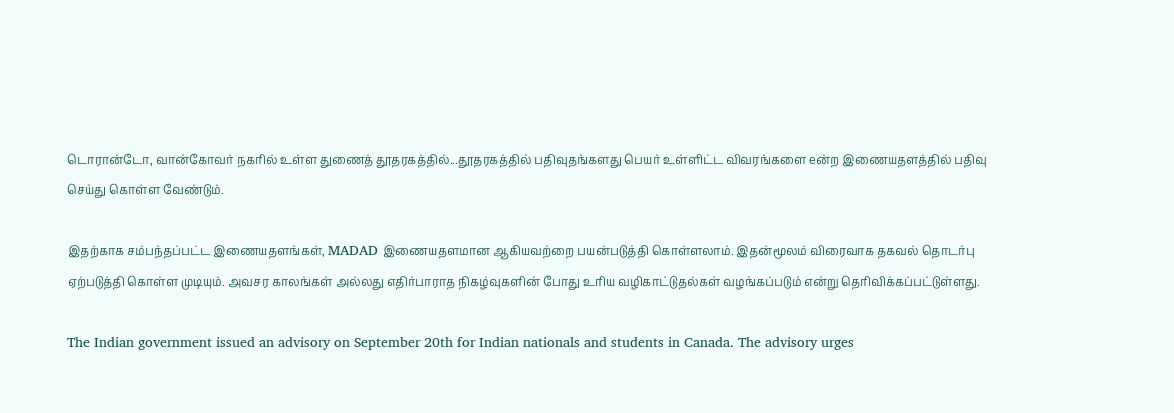டொரான்டோ, வான்கோவர் நகரில் உள்ள துணைத் தூதரகத்தில்...தூதரகத்தில் பதிவுதங்களது பெயர் உள்ளிட்ட விவரங்களை eன்ற இணையதளத்தில் பதிவு செய்து கொள்ள வேண்டும்.

இதற்காக சம்பந்தப்பட்ட இணையதளங்கள், MADAD இணையதளமான ஆகியவற்றை பயன்படுத்தி கொள்ளலாம். இதன்மூலம் விரைவாக தகவல் தொடர்பு ஏற்படுத்தி கொள்ள முடியும். அவசர காலங்கள் அல்லது எதிர்பாராத நிகழ்வுகளின் போது உரிய வழிகாட்டுதல்கள் வழங்கப்படும் என்று தெரிவிக்கப்பட்டுள்ளது.

The Indian government issued an advisory on September 20th for Indian nationals and students in Canada. The advisory urges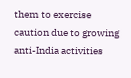them to exercise caution due to growing anti-India activities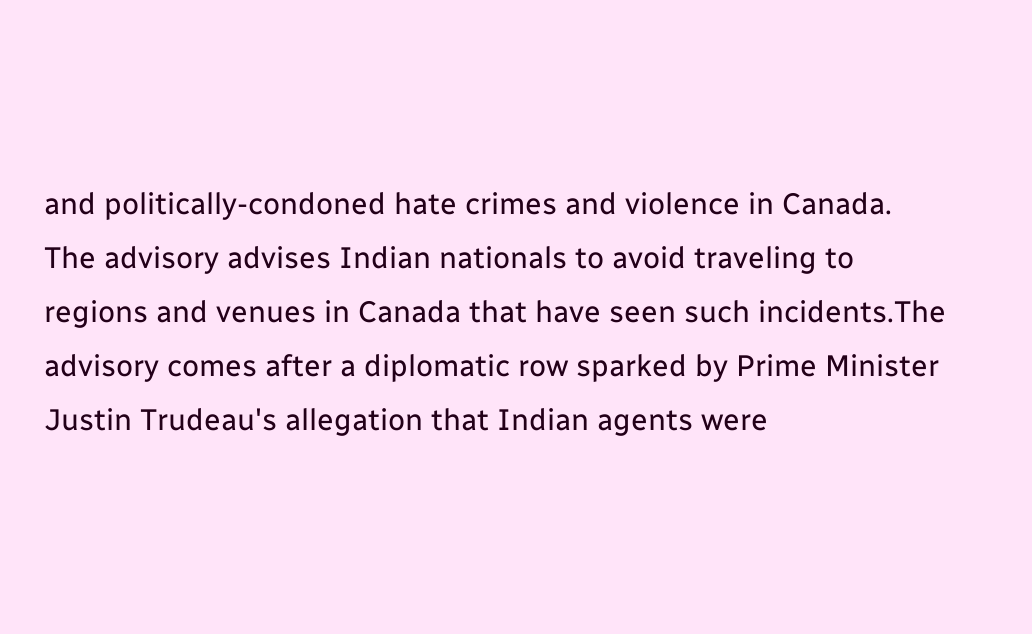and politically-condoned hate crimes and violence in Canada. The advisory advises Indian nationals to avoid traveling to regions and venues in Canada that have seen such incidents.The advisory comes after a diplomatic row sparked by Prime Minister Justin Trudeau's allegation that Indian agents were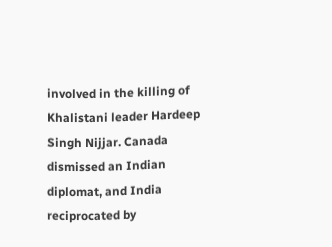involved in the killing of Khalistani leader Hardeep Singh Nijjar. Canada dismissed an Indian diplomat, and India reciprocated by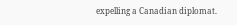expelling a Canadian diplomat.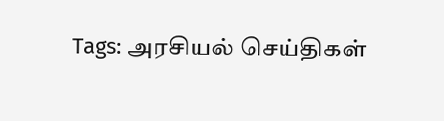Tags: அரசியல் செய்திகள்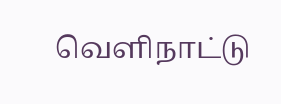வெளிநாட்டு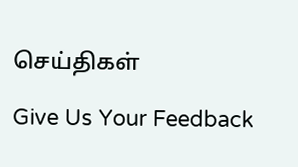செய்திகள்

Give Us Your Feedback